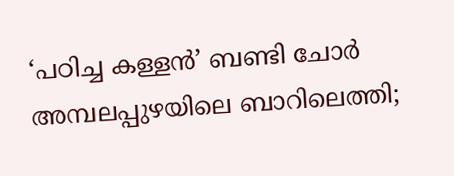‘പഠിച്ച കള്ളൻ’ ബണ്ടി ചോർ അമ്പലപ്പുഴയിലെ ബാറിലെത്തി;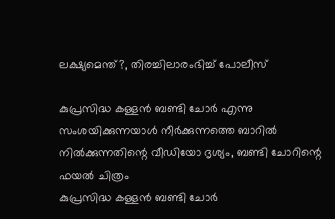ലക്ഷ്യമെന്ത്?, തിരച്ചിലാരംഭിച്ച് പോലീസ്

കുപ്രസിദ്ധ കള്ളൻ ബണ്ടി ചോർ എന്നു സംശയിക്കുന്നയാൾ നീർക്കുന്നത്തെ ബാറിൽ നിൽക്കുന്നതിന്റെ വീഡിയോ ദൃശ്യം, ബണ്ടി ചോറിന്റെ ഫയല്‍ ചിത്രം
കുപ്രസിദ്ധ കള്ളൻ ബണ്ടി ചോർ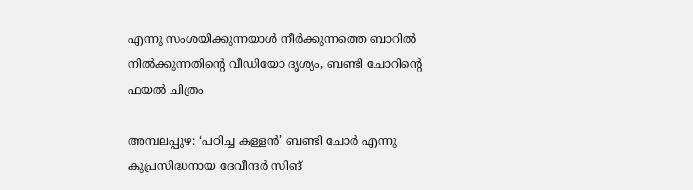എന്നു സംശയിക്കുന്നയാൾ നീർക്കുന്നത്തെ ബാറിൽ നിൽക്കുന്നതിന്റെ വീഡിയോ ദൃശ്യം, ബണ്ടി ചോറിന്റെ ഫയല്‍ ചിത്രം

അമ്പലപ്പുഴ: ‘പഠിച്ച കള്ളൻ’ ബണ്ടി ചോർ എന്നു കുപ്രസിദ്ധനായ ദേവീന്ദർ സിങ്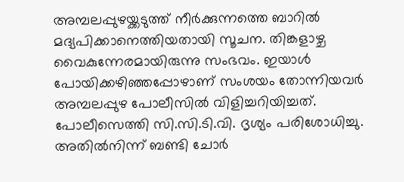അമ്പലപ്പുഴയ്ക്കടുത്ത് നീർക്കുന്നത്തെ ബാറിൽ മദ്യപിക്കാനെത്തിയതായി സൂചന. തിങ്കളാഴ്ച വൈകുന്നേരമായിരുന്നു സംഭവം. ഇയാൾ പോയിക്കഴിഞ്ഞപ്പോഴാണ് സംശയം തോന്നിയവർ അമ്പലപ്പുഴ പോലീസിൽ വിളിച്ചറിയിച്ചത്. പോലീസെത്തി സി.സി.ടി.വി. ദൃശ്യം പരിശോധിച്ചു. അതിൽനിന്ന് ബണ്ടി ചോർ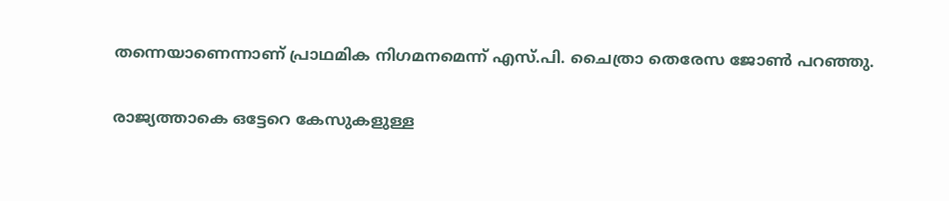തന്നെയാണെന്നാണ് പ്രാഥമിക നിഗമനമെന്ന് എസ്.പി. ചൈത്രാ തെരേസ ജോൺ പറഞ്ഞു.

രാജ്യത്താകെ ഒട്ടേറെ കേസുകളുള്ള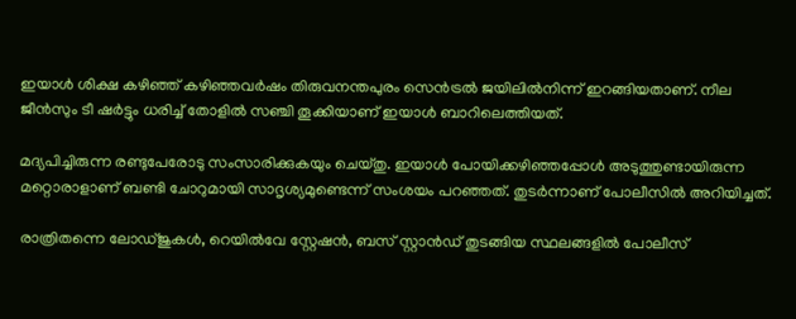ഇയാൾ ശിക്ഷ കഴിഞ്ഞ് കഴിഞ്ഞവർഷം തിരുവനന്തപുരം സെൻട്രൽ ജയിലിൽനിന്ന് ഇറങ്ങിയതാണ്. നീല ജീൻസും ടീ ഷർട്ടും ധരിച്ച് തോളിൽ സഞ്ചി തൂക്കിയാണ് ഇയാൾ ബാറിലെത്തിയത്.

മദ്യപിച്ചിരുന്ന രണ്ടുപേരോടു സംസാരിക്കുകയും ചെയ്തു. ഇയാൾ പോയിക്കഴിഞ്ഞപ്പോൾ അടുത്തുണ്ടായിരുന്ന മറ്റൊരാളാണ് ബണ്ടി ചോറുമായി സാദൃശ്യമുണ്ടെന്ന് സംശയം പറഞ്ഞത്. തുടർന്നാണ് പോലീസിൽ അറിയിച്ചത്.

രാത്രിതന്നെ ലോഡ്ജുകൾ, റെയിൽവേ സ്റ്റേഷൻ, ബസ് സ്റ്റാൻഡ് തുടങ്ങിയ സ്ഥലങ്ങളിൽ പോലീസ്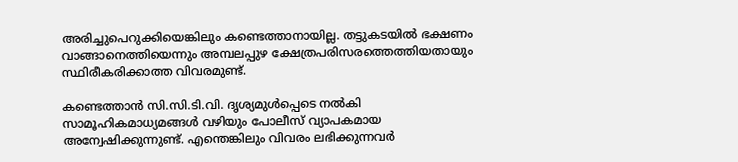അരിച്ചുപെറുക്കിയെങ്കിലും കണ്ടെത്താനായില്ല. തട്ടുകടയിൽ ഭക്ഷണം വാങ്ങാനെത്തിയെന്നും അമ്പലപ്പുഴ ക്ഷേത്രപരിസരത്തെത്തിയതായും സ്ഥിരീകരിക്കാത്ത വിവരമുണ്ട്.

കണ്ടെത്താൻ സി.സി.ടി.വി. ദൃശ്യമുൾപ്പെടെ നൽകി സാമൂഹികമാധ്യമങ്ങൾ വഴിയും പോലീസ് വ്യാപകമായ അന്വേഷിക്കുന്നുണ്ട്. എന്തെങ്കിലും വിവരം ലഭിക്കുന്നവർ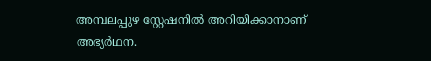അമ്പലപ്പുഴ സ്റ്റേഷനിൽ അറിയിക്കാനാണ് അഭ്യർഥന.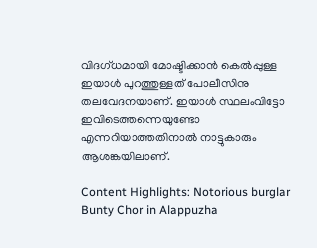വിദഗ്ധമായി മോഷ്ടിക്കാൻ കെൽപ്പുള്ള ഇയാൾ പുറത്തുള്ളത് പോലീസിനു തലവേദനയാണ്. ഇയാൾ സ്ഥലംവിട്ടോ ഇവിടെത്തന്നെയുണ്ടോ എന്നറിയാത്തതിനാൽ നാട്ടുകാരും ആശങ്കയിലാണ്.

Content Highlights: Notorious burglar Bunty Chor in Alappuzha